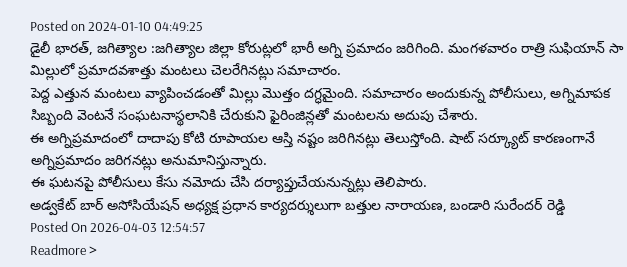Posted on 2024-01-10 04:49:25
డైలీ భారత్, జగిత్యాల :జగిత్యాల జిల్లా కోరుట్లలో భారీ అగ్ని ప్రమాదం జరిగింది. మంగళవారం రాత్రి సుఫియాన్ సా మిల్లులో ప్రమాదవశాత్తు మంటలు చెలరేగినట్లు సమాచారం.
పెద్ద ఎత్తున మంటలు వ్యాపించడంతో మిల్లు మొత్తం దగ్ధమైంది. సమాచారం అందుకున్న పోలీసులు, అగ్నిమాపక సిబ్బంది వెంటనే సంఘటనాస్థలానికి చేరుకుని ఫైరింజిన్లతో మంటలను అదుపు చేశారు.
ఈ అగ్నిప్రమాదంలో దాదాపు కోటి రూపాయల ఆస్తి నష్టం జరిగినట్లు తెలుస్తోంది. షాట్ సర్క్యూట్ కారణంగానే అగ్నిప్రమాదం జరిగనట్లు అనుమానిస్తున్నారు.
ఈ ఘటనపై పోలీసులు కేసు నమోదు చేసి దర్యాప్తుచేయనున్నట్లు తెలిపారు.
అడ్వకేట్ బార్ అసోసియేషన్ అధ్యక్ష ప్రధాన కార్యదర్శులుగా బత్తుల నారాయణ, బండారి సురేందర్ రెడ్డి
Posted On 2026-04-03 12:54:57
Readmore >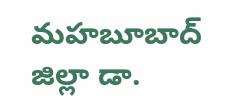మహబూబాద్ జిల్లా డా.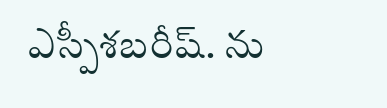ఎస్పీశబరీష్. ను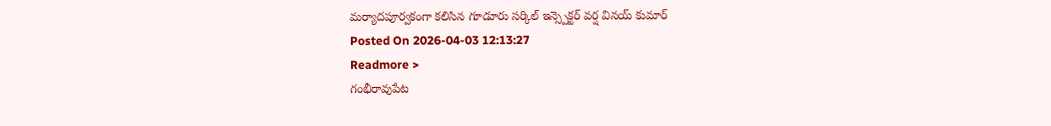మర్యాదపూర్వకంగా కలిసిన గూడూరు సర్కిల్ ఇన్స్పెక్టర్ వర్ష వినయ్ కుమార్
Posted On 2026-04-03 12:13:27
Readmore >
గంభీరావుపేట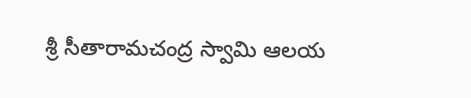శ్రీ సీతారామచంద్ర స్వామి ఆలయ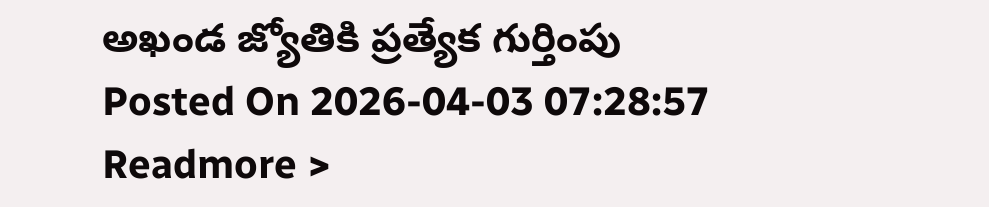అఖండ జ్యోతికి ప్రత్యేక గుర్తింపు
Posted On 2026-04-03 07:28:57
Readmore >